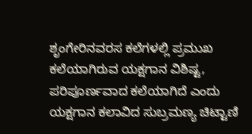ಶೃಂಗೇರಿನವರಸ ಕಲೆಗಳಲ್ಲಿ ಪ್ರಮುಖ ಕಲೆಯಾಗಿರುವ ಯಕ್ಷಗಾನ ವಿಶಿಷ್ಟ, ಪರಿಪೂರ್ಣವಾದ ಕಲೆಯಾಗಿದೆ ಎಂದು ಯಕ್ಷಗಾನ ಕಲಾವಿದ ಸುಬ್ರಮಣ್ಯ ಚಿಟ್ಟಾಣಿ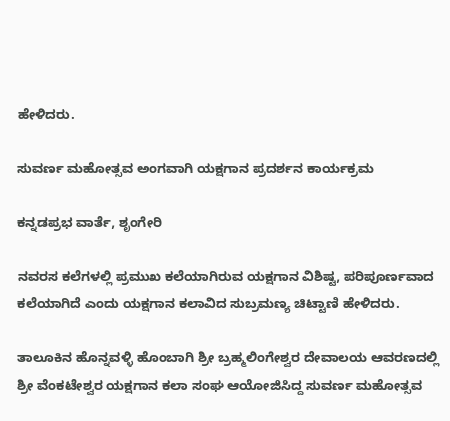ಹೇಳಿದರು.

ಸುವರ್ಣ ಮಹೋತ್ಸವ ಅಂಗವಾಗಿ ಯಕ್ಷಗಾನ ಪ್ರದರ್ಶನ ಕಾರ್ಯಕ್ರಮ

ಕನ್ನಡಪ್ರಭ ವಾರ್ತೆ, ಶೃಂಗೇರಿ

ನವರಸ ಕಲೆಗಳಲ್ಲಿ ಪ್ರಮುಖ ಕಲೆಯಾಗಿರುವ ಯಕ್ಷಗಾನ ವಿಶಿಷ್ಟ, ಪರಿಪೂರ್ಣವಾದ ಕಲೆಯಾಗಿದೆ ಎಂದು ಯಕ್ಷಗಾನ ಕಲಾವಿದ ಸುಬ್ರಮಣ್ಯ ಚಿಟ್ಟಾಣಿ ಹೇಳಿದರು.

ತಾಲೂಕಿನ ಹೊನ್ನವಳ್ಳಿ ಹೊಂಬಾಗಿ ಶ್ರೀ ಬ್ರಹ್ಮಲಿಂಗೇಶ್ವರ ದೇವಾಲಯ ಆವರಣದಲ್ಲಿ ಶ್ರೀ ವೆಂಕಟೇಶ್ವರ ಯಕ್ಷಗಾನ ಕಲಾ ಸಂಘ ಆಯೋಜಿಸಿದ್ದ ಸುವರ್ಣ ಮಹೋತ್ಸವ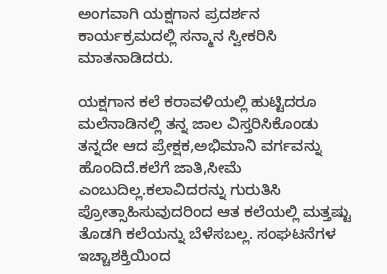ಅಂಗವಾಗಿ ಯಕ್ಷಗಾನ ಪ್ರದರ್ಶನ ಕಾರ್ಯಕ್ರಮದಲ್ಲಿ ಸನ್ಮಾನ ಸ್ವೀಕರಿಸಿ ಮಾತನಾಡಿದರು.

ಯಕ್ಷಗಾನ ಕಲೆ ಕರಾವಳಿಯಲ್ಲಿ ಹುಟ್ಟಿದರೂ ಮಲೆನಾಡಿನಲ್ಲಿ ತನ್ನ ಜಾಲ ವಿಸ್ತರಿಸಿಕೊಂಡು ತನ್ನದೇ ಆದ ಪ್ರೇಕ್ಷಕ,ಅಭಿಮಾನಿ ವರ್ಗವನ್ನು ಹೊಂದಿದೆ.ಕಲೆಗೆ ಜಾತಿ,ಸೀಮೆ ಎಂಬುದಿಲ್ಲ.ಕಲಾವಿದರನ್ನು ಗುರುತಿಸಿ ಪ್ರೋತ್ಸಾಹಿಸುವುದರಿಂದ ಆತ ಕಲೆಯಲ್ಲಿ ಮತ್ತಷ್ಟು ತೊಡಗಿ ಕಲೆಯನ್ನು ಬೆಳೆಸಬಲ್ಲ. ಸಂಘಟನೆಗಳ ಇಚ್ಚಾಶಕ್ತಿಯಿಂದ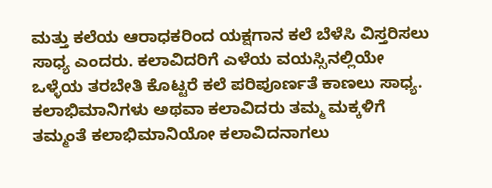ಮತ್ತು ಕಲೆಯ ಆರಾಧಕರಿಂದ ಯಕ್ಷಗಾನ ಕಲೆ ಬೆಳೆಸಿ ವಿಸ್ತರಿಸಲು ಸಾಧ್ಯ ಎಂದರು. ಕಲಾವಿದರಿಗೆ ಎಳೆಯ ವಯಸ್ಸಿನಲ್ಲಿಯೇ ಒಳ್ಳೆಯ ತರಬೇತಿ ಕೊಟ್ಟರೆ ಕಲೆ ಪರಿಪೂರ್ಣತೆ ಕಾಣಲು ಸಾಧ್ಯ. ಕಲಾಭಿಮಾನಿಗಳು ಅಥವಾ ಕಲಾವಿದರು ತಮ್ಮ ಮಕ್ಕಳಿಗೆ ತಮ್ಮಂತೆ ಕಲಾಭಿಮಾನಿಯೋ ಕಲಾವಿದನಾಗಲು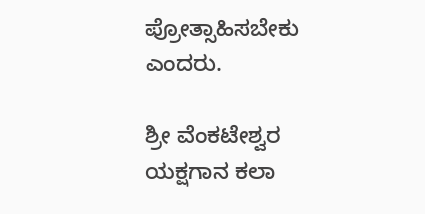ಪ್ರೋತ್ಸಾಹಿಸಬೇಕು ಎಂದರು.

ಶ್ರೀ ವೆಂಕಟೇಶ್ವರ ಯಕ್ಷಗಾನ ಕಲಾ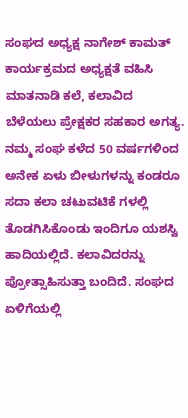ಸಂಘದ ಅಧ್ಯಕ್ಷ ನಾಗೇಶ್ ಕಾಮತ್ ಕಾರ್ಯಕ್ರಮದ ಅಧ್ಯಕ್ಷತೆ ವಹಿಸಿ ಮಾತನಾಡಿ ಕಲೆ, ಕಲಾವಿದ ಬೆಳೆಯಲು ಪ್ರೇಕ್ಷಕರ ಸಹಕಾರ ಅಗತ್ಯ. ನಮ್ಮ ಸಂಘ ಕಳೆದ 50 ವರ್ಷಗಳಿಂದ ಅನೇಕ ಏಳು ಬೀಳುಗಳನ್ನು ಕಂಡರೂ ಸದಾ ಕಲಾ ಚಟುವಟಿಕೆ ಗಳಲ್ಲಿ ತೊಡಗಿಸಿಕೊಂಡು ಇಂದಿಗೂ ಯಶಸ್ವಿ ಹಾದಿಯಲ್ಲಿದೆ. ಕಲಾವಿದರನ್ನು ಪ್ರೋತ್ಸಾಹಿಸುತ್ತಾ ಬಂದಿದೆ. ಸಂಘದ ಏಳಿಗೆಯಲ್ಲಿ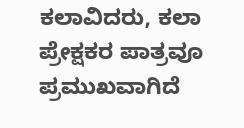ಕಲಾವಿದರು, ಕಲಾ ಪ್ರೇಕ್ಷಕರ ಪಾತ್ರವೂ ಪ್ರಮುಖವಾಗಿದೆ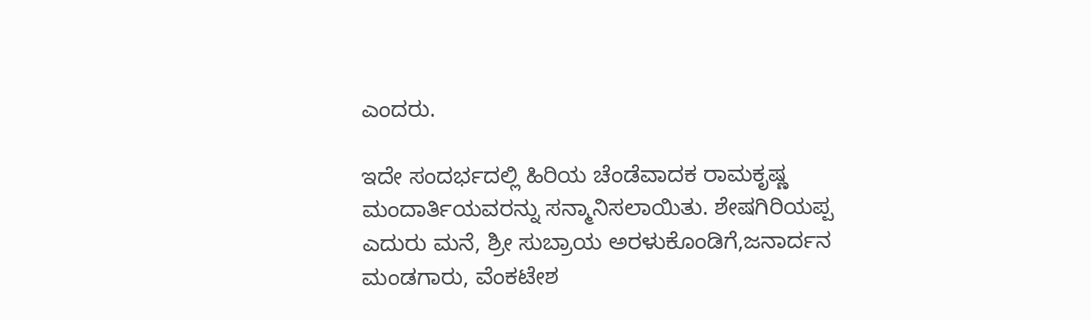ಎಂದರು.

ಇದೇ ಸಂದರ್ಭದಲ್ಲಿ ಹಿರಿಯ ಚೆಂಡೆವಾದಕ ರಾಮಕೃಷ್ಣ ಮಂದಾರ್ತಿಯವರನ್ನು ಸನ್ಮಾನಿಸಲಾಯಿತು. ಶೇಷಗಿರಿಯಪ್ಪ ಎದುರು ಮನೆ, ಶ್ರೀ ಸುಬ್ರಾಯ ಅರಳುಕೊಂಡಿಗೆ,ಜನಾರ್ದನ ಮಂಡಗಾರು, ವೆಂಕಟೇಶ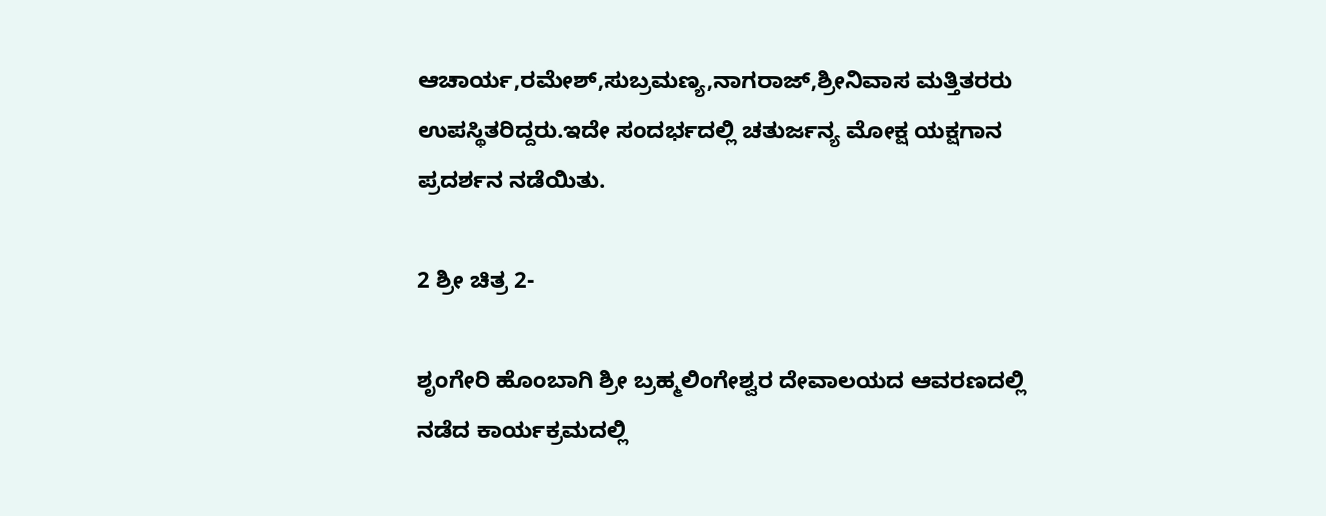ಆಚಾರ್ಯ,ರಮೇಶ್,ಸುಬ್ರಮಣ್ಯ,ನಾಗರಾಜ್,ಶ್ರೀನಿವಾಸ ಮತ್ತಿತರರು ಉಪಸ್ಥಿತರಿದ್ದರು.ಇದೇ ಸಂದರ್ಭದಲ್ಲಿ ಚತುರ್ಜನ್ಯ ಮೋಕ್ಷ ಯಕ್ಷಗಾನ ಪ್ರದರ್ಶನ ನಡೆಯಿತು.

2 ಶ್ರೀ ಚಿತ್ರ 2-

ಶೃಂಗೇರಿ ಹೊಂಬಾಗಿ ಶ್ರೀ ಬ್ರಹ್ಮಲಿಂಗೇಶ್ವರ ದೇವಾಲಯದ ಆವರಣದಲ್ಲಿ ನಡೆದ ಕಾರ್ಯಕ್ರಮದಲ್ಲಿ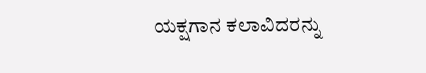ಯಕ್ಷಗಾನ ಕಲಾವಿದರನ್ನು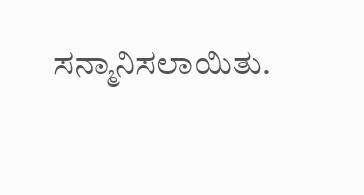ಸನ್ಮಾನಿಸಲಾಯಿತು.